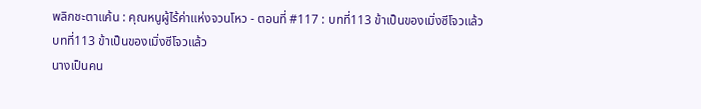พลิกชะตาแค้น : คุณหนูผู้ไร้ค่าแห่งจวนโหว - ตอนที่ #117 : บทที่113 ข้าเป็นของเมิ่งซีโจวแล้ว
บทที่113 ข้าเป็นของเมิ่งซีโจวแล้ว
นางเป็นคน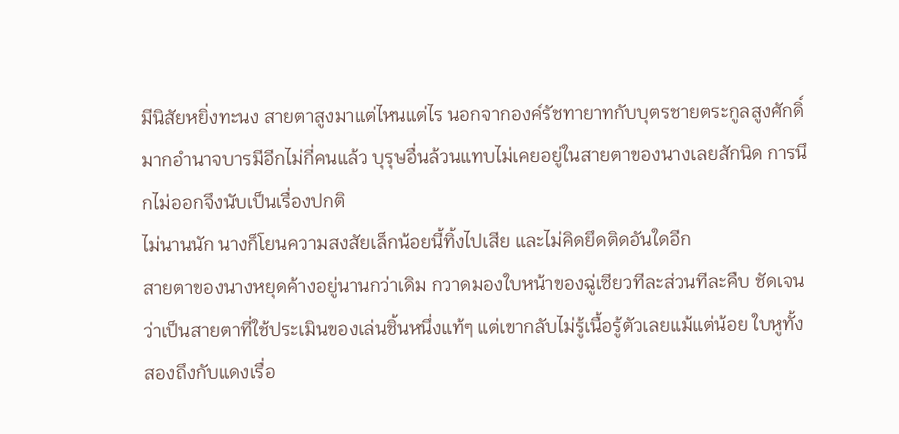มีนิสัยหยิ่งทะนง สายตาสูงมาแต่ไหนแต่ไร นอกจากองค์รัชทายาทกับบุตรชายตระกูลสูงศักดิ์มากอำนาจบารมีอีกไม่กี่คนแล้ว บุรุษอื่นล้วนแทบไม่เคยอยู่ในสายตาของนางเลยสักนิด การนึกไม่ออกจึงนับเป็นเรื่องปกติ
ไม่นานนัก นางก็โยนความสงสัยเล็กน้อยนี้ทิ้งไปเสีย และไม่คิดยึดติดอันใดอีก
สายตาของนางหยุดค้างอยู่นานกว่าเดิม กวาดมองใบหน้าของฉู่เซียวทีละส่วนทีละคืบ ชัดเจนว่าเป็นสายตาที่ใช้ประเมินของเล่นชิ้นหนึ่งแท้ๆ แต่เขากลับไม่รู้เนื้อรู้ตัวเลยแม้แต่น้อย ใบหูทั้งสองถึงกับแดงเรื่อ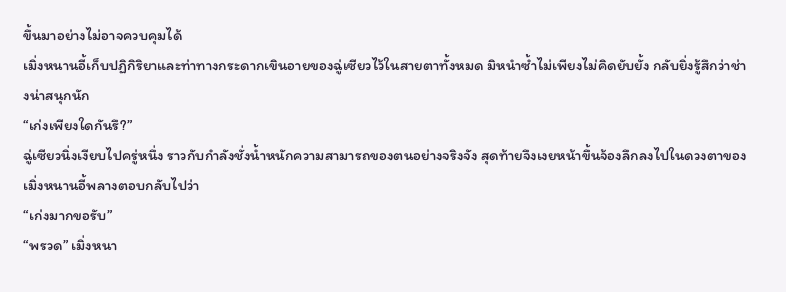ขึ้นมาอย่างไม่อาจควบคุมได้
เมิ่งหนานอี้เก็บปฏิกิริยาและท่าทางกระดากเขินอายของฉู่เซียวไว้ในสายตาทั้งหมด มิหนำซ้ำไม่เพียงไม่คิดยับยั้ง กลับยิ่งรู้สึกว่าช่างน่าสนุกนัก
“เก่งเพียงใดกันรึ?”
ฉู่เซียวนิ่งเงียบไปครู่หนึ่ง ราวกับกำลังชั่งน้ำหนักความสามารถของตนอย่างจริงจัง สุดท้ายจึงเงยหน้าขึ้นจ้องลึกลงไปในดวงตาของเมิ่งหนานอี้พลางตอบกลับไปว่า
“เก่งมากขอรับ”
“พรวด” เมิ่งหนา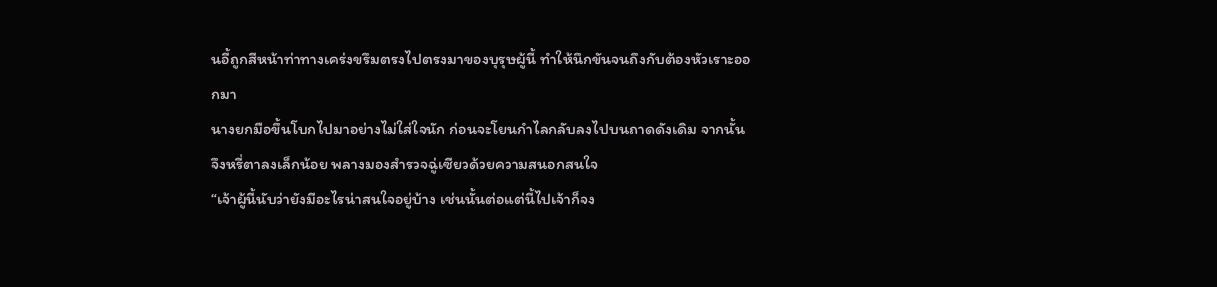นอี้ถูกสีหน้าท่าทางเคร่งขรึมตรงไปตรงมาของบุรุษผู้นี้ ทำให้นึกขันจนถึงกับต้องหัวเราะออกมา
นางยกมือขึ้นโบกไปมาอย่างไม่ใส่ใจนัก ก่อนจะโยนกำไลกลับลงไปบนถาดดังเดิม จากนั้น จึงหรี่ตาลงเล็กน้อย พลางมองสำรวจฉู่เซียวด้วยความสนอกสนใจ
“เจ้าผู้นี้นับว่ายังมีอะไรน่าสนใจอยู่บ้าง เช่นนั้นต่อแต่นี้ไปเจ้าก็จง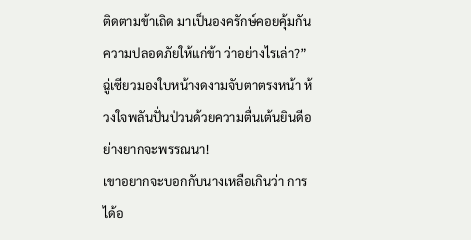ติดตามข้าเถิด มาเป็นองครักษ์คอยคุ้มกันความปลอดภัยให้แก่ข้า ว่าอย่างไรเล่า?”
ฉู่เซียวมองใบหน้างดงามจับตาตรงหน้า ห้วงใจพลันปั่นป่วนด้วยความตื่นเต้นยินดีอย่างยากจะพรรณนา!
เขาอยากจะบอกกับนางเหลือเกินว่า การได้อ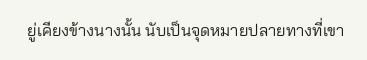ยู่เคียงข้างนางนั้น นับเป็นจุดหมายปลายทางที่เขา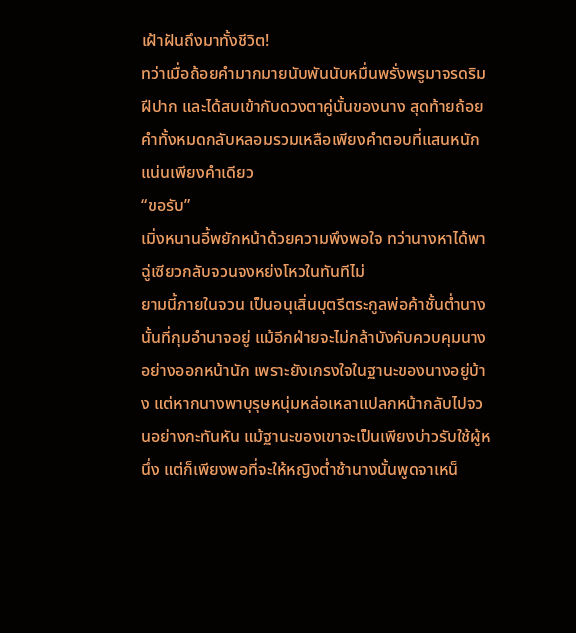เฝ้าฝันถึงมาทั้งชีวิต!
ทว่าเมื่อถ้อยคำมากมายนับพันนับหมื่นพรั่งพรูมาจรดริมฝีปาก และได้สบเข้ากับดวงตาคู่นั้นของนาง สุดท้ายถ้อยคำทั้งหมดกลับหลอมรวมเหลือเพียงคำตอบที่แสนหนักแน่นเพียงคำเดียว
“ขอรับ”
เมิ่งหนานอี้พยักหน้าด้วยความพึงพอใจ ทว่านางหาได้พาฉู่เซียวกลับจวนจงหย่งโหวในทันทีไม่
ยามนี้ภายในจวน เป็นอนุเสิ่นบุตรีตระกูลพ่อค้าชั้นต่ำนางนั้นที่กุมอำนาจอยู่ แม้อีกฝ่ายจะไม่กล้าบังคับควบคุมนางอย่างออกหน้านัก เพราะยังเกรงใจในฐานะของนางอยู่บ้าง แต่หากนางพาบุรุษหนุ่มหล่อเหลาแปลกหน้ากลับไปจวนอย่างกะทันหัน แม้ฐานะของเขาจะเป็นเพียงบ่าวรับใช้ผู้หนึ่ง แต่ก็เพียงพอที่จะให้หญิงต่ำช้านางนั้นพูดจาเหน็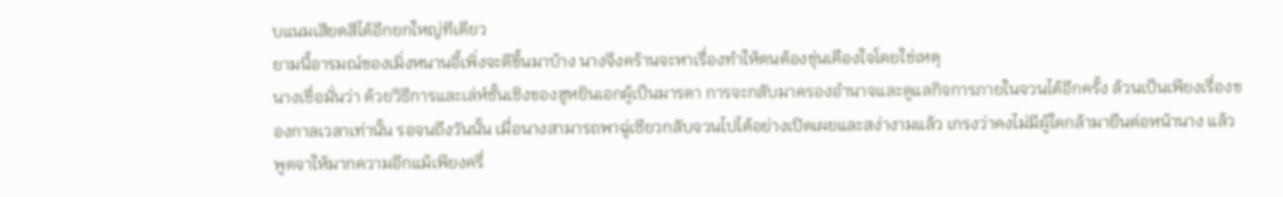บแนมเสียดสีได้อีกยกใหญ่ทีเดียว
ยามนี้อารมณ์ของเมิ่งหนานอี้เพิ่งจะดีขึ้นมาบ้าง นางจึงคร้านจะหาเรื่องทำให้ตนต้องขุ่นเคืองใจโดยใช่เหตุ
นางเชื่อมั่นว่า ด้วยวิธีการและเล่ห์ชั้นเชิงของฮูหยินเอกผู้เป็นมารดา การจะกลับมาครองอำนาจและดูแลกิจการภายในจวนได้อีกครั้ง ล้วนเป็นเพียงเรื่องของกาลเวลาเท่านั้น รอจนถึงวันนั้น เมื่อนางสามารถพาฉู่เซียวกลับจวนไปได้อย่างเปิดเผยและสง่างามแล้ว เกรงว่าคงไม่มีผู้ใดกล้ามายืนต่อหน้านาง แล้วพูดจาให้มากความอีกแม้เพียงครึ่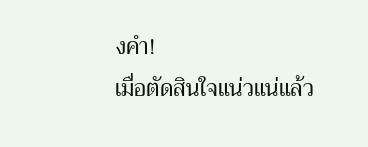งคำ!
เมื่อตัดสินใจแน่วแน่แล้ว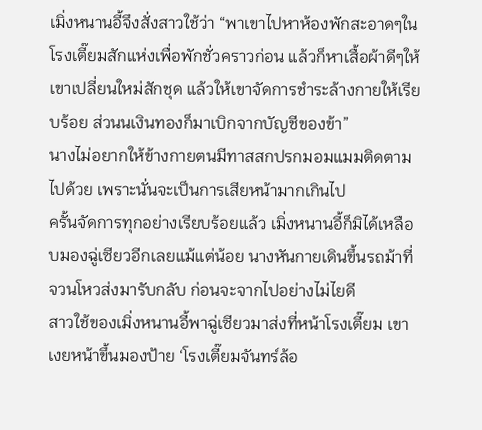เมิ่งหนานอี้จึงสั่งสาวใช้ว่า “พาเขาไปหาห้องพักสะอาดๆในโรงเตี๊ยมสักแห่งเพื่อพักชั่วคราวก่อน แล้วก็หาเสื้อผ้าดีๆให้เขาเปลี่ยนใหม่สักชุด แล้วให้เขาจัดการชำระล้างกายให้เรียบร้อย ส่วนนเงินทองก็มาเบิกจากบัญชีของข้า”
นางไม่อยากให้ข้างกายตนมีทาสสกปรกมอมแมมติดตามไปด้วย เพราะนั่นจะเป็นการเสียหน้ามากเกินไป
ครั้นจัดการทุกอย่างเรียบร้อยแล้ว เมิ่งหนานอี้ก็มิได้เหลือบมองฉู่เซียวอีกเลยแม้แต่น้อย นางหันกายเดินขึ้นรถม้าที่จวนโหวส่งมารับกลับ ก่อนจะจากไปอย่างไม่ไยดี
สาวใช้ของเมิ่งหนานอี้พาฉู่เซียวมาส่งที่หน้าโรงเตี๊ยม เขาเงยหน้าขึ้นมองป้าย ‘โรงเตี๊ยมจันทร์ล้อ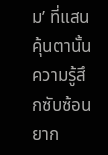ม’ ที่แสนคุ้นตานั้น ความรู้สึกซับซ้อนยาก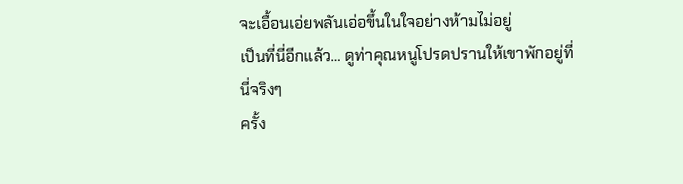จะเอื้อนเอ่ยพลันเอ่อขึ้นในใจอย่างห้ามไม่อยู่
เป็นที่นี่อีกแล้ว… ดูท่าคุณหนูโปรดปรานให้เขาพักอยู่ที่นี่จริงๆ
ครั้ง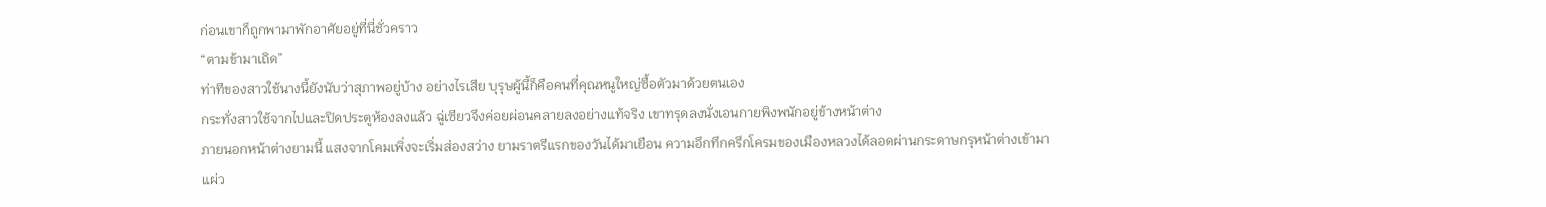ก่อนเขาก็ถูกพามาพักอาศัยอยู่ที่นี่ชั่วคราว
“ตามข้ามาเถิด”
ท่าทีของสาวใช้นางนี้ยังนับว่าสุภาพอยู่บ้าง อย่างไรเสีย บุรุษผู้นี้ก็คือคนที่คุณหนูใหญ่ซื้อตัวมาด้วยตนเอง
กระทั่งสาวใช้จากไปและปิดประตูห้องลงแล้ว ฉู่เซียวจึงค่อยผ่อนคลายลงอย่างแท้จริง เขาทรุดลงนั่งเอนกายพิงพนักอยู่ข้างหน้าต่าง
ภายนอกหน้าต่างยามนี้ แสงจากโคมเพิ่งจะเริ่มส่องสว่าง ยามราตรีแรกของวันได้มาเยือน ความอึกทึกครึกโครมของเมืองหลวงได้ลอดผ่านกระดาษกรุหน้าต่างเข้ามาแผ่ว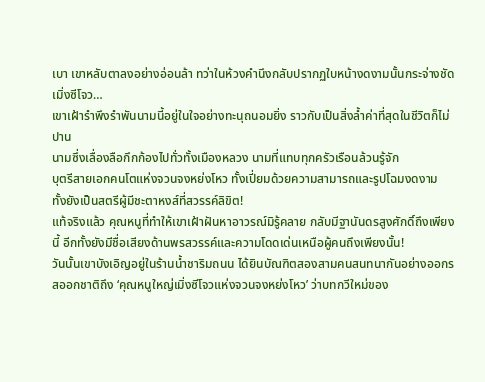เบา เขาหลับตาลงอย่างอ่อนล้า ทว่าในห้วงคำนึงกลับปรากฏใบหน้างดงามนั้นกระจ่างชัด
เมิ่งซีโจว…
เขาเฝ้ารำพึงรำพันนามนี้อยู่ในใจอย่างทะนุถนอมยิ่ง ราวกับเป็นสิ่งล้ำค่าที่สุดในชีวิตก็ไม่ปาน
นามซึ่งเลื่องลือกึกก้องไปทั่วทั้งเมืองหลวง นามที่แทบทุกครัวเรือนล้วนรู้จัก
บุตรีสายเอกคนโตแห่งจวนจงหย่งโหว ทั้งเปี่ยมด้วยความสามารถและรูปโฉมงดงาม ทั้งยังเป็นสตรีผู้มีชะตาหงส์ที่สวรรค์ลิขิต!
แท้จริงแล้ว คุณหนูที่ทำให้เขาเฝ้าฝันหาอาวรณ์มิรู้คลาย กลับมีฐานันดรสูงศักดิ์ถึงเพียงนี้ อีกทั้งยังมีชื่อเสียงด้านพรสวรรค์และความโดดเด่นเหนือผู้คนถึงเพียงนั้น!
วันนั้นเขาบังเอิญอยู่ในร้านน้ำชาริมถนน ได้ยินบัณฑิตสองสามคนสนทนากันอย่างออกรสออกชาติถึง ‘คุณหนูใหญ่เมิ่งซีโจวแห่งจวนจงหย่งโหว’ ว่าบทกวีใหม่ของ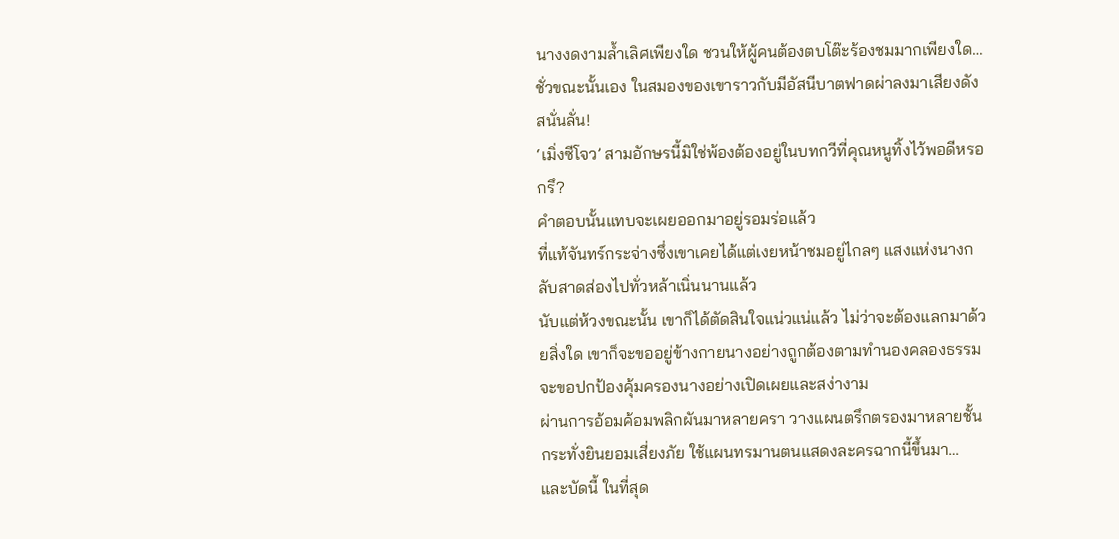นางงดงามล้ำเลิศเพียงใด ชวนให้ผู้คนต้องตบโต๊ะร้องชมมากเพียงใด…
ชั่วขณะนั้นเอง ในสมองของเขาราวกับมีอัสนีบาตฟาดผ่าลงมาเสียงดังสนั่นลั่น!
‘เมิ่งซีโจว’ สามอักษรนี้มิใช่พ้องต้องอยู่ในบทกวีที่คุณหนูทิ้งไว้พอดีหรอกรึ?
คำตอบนั้นแทบจะเผยออกมาอยู่รอมร่อแล้ว
ที่แท้จันทร์กระจ่างซึ่งเขาเคยได้แต่เงยหน้าชมอยู่ไกลๆ แสงแห่งนางกลับสาดส่องไปทั่วหล้าเนิ่นนานแล้ว
นับแต่ห้วงขณะนั้น เขาก็ได้ตัดสินใจแน่วแน่แล้ว ไม่ว่าจะต้องแลกมาด้วยสิ่งใด เขาก็จะขออยู่ข้างกายนางอย่างถูกต้องตามทำนองคลองธรรม จะขอปกป้องคุ้มครองนางอย่างเปิดเผยและสง่างาม
ผ่านการอ้อมค้อมพลิกผันมาหลายครา วางแผนตรึกตรองมาหลายชั้น กระทั่งยินยอมเสี่ยงภัย ใช้แผนทรมานตนแสดงละครฉากนี้ขึ้นมา… และบัดนี้ ในที่สุด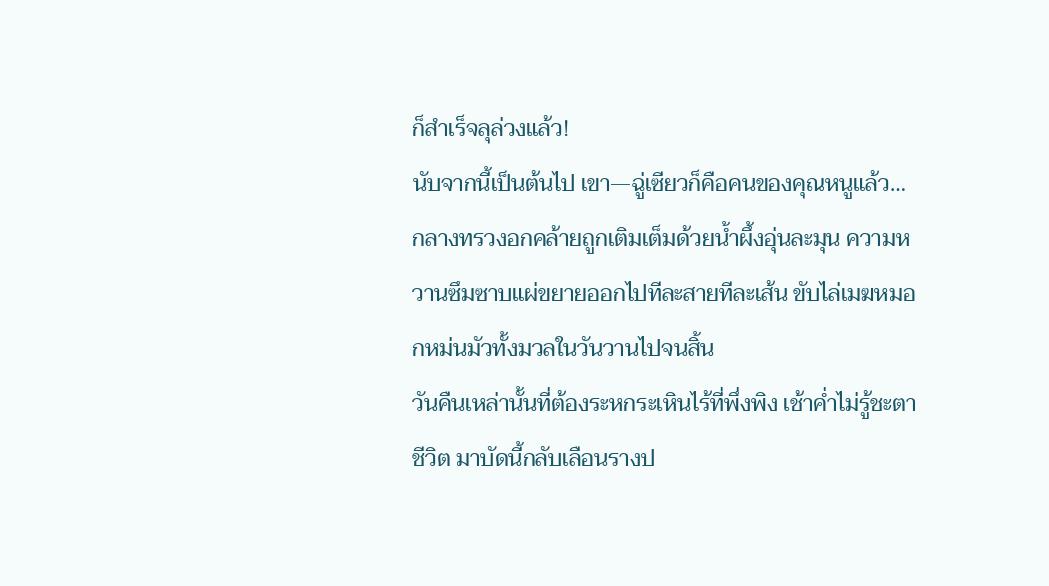ก็สำเร็จลุล่วงแล้ว!
นับจากนี้เป็นต้นไป เขา—ฉู่เซียวก็คือคนของคุณหนูแล้ว…
กลางทรวงอกคล้ายถูกเติมเต็มด้วยน้ำผึ้งอุ่นละมุน ความหวานซึมซาบแผ่ขยายออกไปทีละสายทีละเส้น ขับไล่เมฆหมอกหม่นมัวทั้งมวลในวันวานไปจนสิ้น
วันคืนเหล่านั้นที่ต้องระหกระเหินไร้ที่พึ่งพิง เช้าค่ำไม่รู้ชะตาชีวิต มาบัดนี้กลับเลือนรางป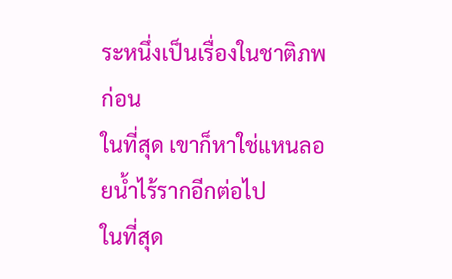ระหนึ่งเป็นเรื่องในชาติภพก่อน
ในที่สุด เขาก็หาใช่แหนลอยน้ำไร้รากอีกต่อไป
ในที่สุด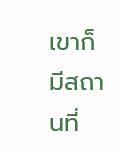เขาก็มีสถานที่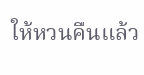ให้หวนคืนแล้ว